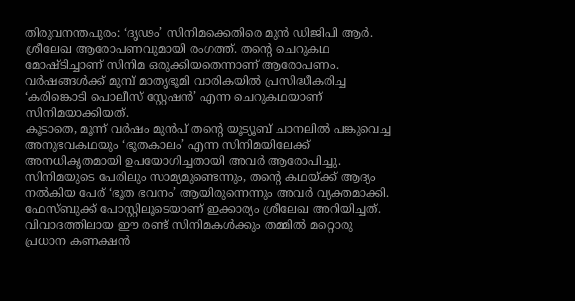തിരുവനന്തപുരം: ‘ദൃഢം’ സിനിമക്കെതിരെ മുൻ ഡിജിപി ആർ. ശ്രീലേഖ ആരോപണവുമായി രംഗത്ത്. തന്റെ ചെറുകഥ മോഷ്ടിച്ചാണ് സിനിമ ഒരുക്കിയതെന്നാണ് ആരോപണം. വർഷങ്ങൾക്ക് മുമ്പ് മാതൃഭൂമി വാരികയിൽ പ്രസിദ്ധീകരിച്ച ‘കരിങ്കൊടി പൊലീസ് സ്റ്റേഷൻ’ എന്ന ചെറുകഥയാണ് സിനിമയാക്കിയത്.
കൂടാതെ, മൂന്ന് വർഷം മുൻപ് തന്റെ യൂട്യൂബ് ചാനലിൽ പങ്കുവെച്ച അനുഭവകഥയും ‘ഭൂതകാലം’ എന്ന സിനിമയിലേക്ക് അനധികൃതമായി ഉപയോഗിച്ചതായി അവർ ആരോപിച്ചു. സിനിമയുടെ പേരിലും സാമ്യമുണ്ടെന്നും, തന്റെ കഥയ്ക്ക് ആദ്യം നൽകിയ പേര് ‘ഭൂത ഭവനം’ ആയിരുന്നെന്നും അവർ വ്യക്തമാക്കി. ഫേസ്ബുക്ക് പോസ്റ്റിലൂടെയാണ് ഇക്കാര്യം ശ്രീലേഖ അറിയിച്ചത്.
വിവാദത്തിലായ ഈ രണ്ട് സിനിമകൾക്കും തമ്മിൽ മറ്റൊരു പ്രധാന കണക്ഷൻ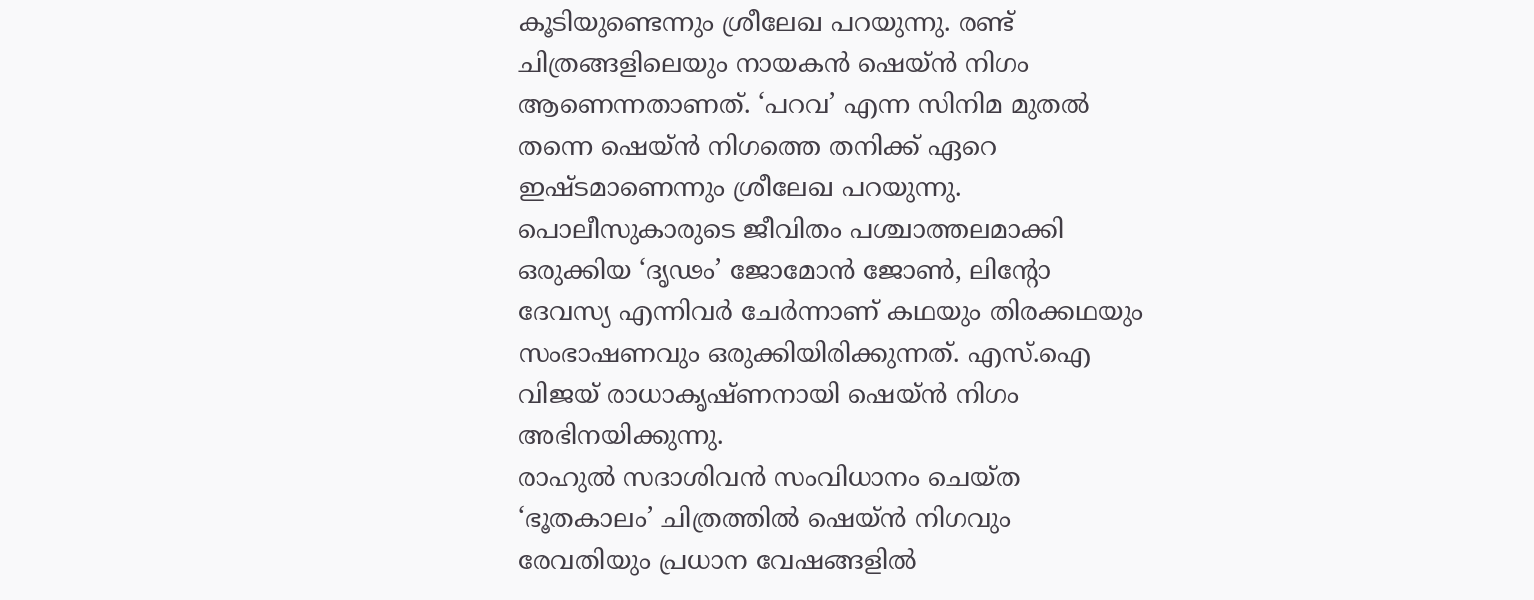കൂടിയുണ്ടെന്നും ശ്രീലേഖ പറയുന്നു. രണ്ട് ചിത്രങ്ങളിലെയും നായകൻ ഷെയ്ൻ നിഗം ആണെന്നതാണത്. ‘പറവ’ എന്ന സിനിമ മുതൽ തന്നെ ഷെയ്ൻ നിഗത്തെ തനിക്ക് ഏറെ ഇഷ്ടമാണെന്നും ശ്രീലേഖ പറയുന്നു.
പൊലീസുകാരുടെ ജീവിതം പശ്ചാത്തലമാക്കി ഒരുക്കിയ ‘ദൃഢം’ ജോമോൻ ജോൺ, ലിന്റോ ദേവസ്യ എന്നിവർ ചേർന്നാണ് കഥയും തിരക്കഥയും സംഭാഷണവും ഒരുക്കിയിരിക്കുന്നത്. എസ്.ഐ വിജയ് രാധാകൃഷ്ണനായി ഷെയ്ൻ നിഗം അഭിനയിക്കുന്നു.
രാഹുൽ സദാശിവൻ സംവിധാനം ചെയ്ത ‘ഭൂതകാലം’ ചിത്രത്തിൽ ഷെയ്ൻ നിഗവും രേവതിയും പ്രധാന വേഷങ്ങളിൽ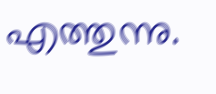എത്തുന്നു.